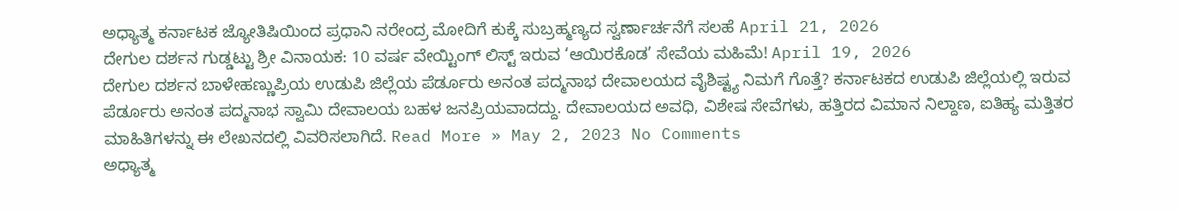ಅಧ್ಯಾತ್ಮ ಕರ್ನಾಟಕ ಜ್ಯೋತಿಷಿಯಿಂದ ಪ್ರಧಾನಿ ನರೇಂದ್ರ ಮೋದಿಗೆ ಕುಕ್ಕೆ ಸುಬ್ರಹ್ಮಣ್ಯದ ಸ್ವರ್ಣಾರ್ಚನೆಗೆ ಸಲಹೆ April 21, 2026
ದೇಗುಲ ದರ್ಶನ ಗುಡ್ಡಟ್ಟು ಶ್ರೀ ವಿನಾಯಕ: 10 ವರ್ಷ ವೇಯ್ಟಿಂಗ್ ಲಿಸ್ಟ್ ಇರುವ ‘ಆಯಿರಕೊಡ’ ಸೇವೆಯ ಮಹಿಮೆ! April 19, 2026
ದೇಗುಲ ದರ್ಶನ ಬಾಳೇಹಣ್ಣುಪ್ರಿಯ ಉಡುಪಿ ಜಿಲ್ಲೆಯ ಪೆರ್ಡೂರು ಅನಂತ ಪದ್ಮನಾಭ ದೇವಾಲಯದ ವೈಶಿಷ್ಟ್ಯ ನಿಮಗೆ ಗೊತ್ತೆ? ಕರ್ನಾಟಕದ ಉಡುಪಿ ಜಿಲ್ಲೆಯಲ್ಲಿ ಇರುವ ಪೆರ್ಡೂರು ಅನಂತ ಪದ್ಮನಾಭ ಸ್ವಾಮಿ ದೇವಾಲಯ ಬಹಳ ಜನಪ್ರಿಯವಾದದ್ದು. ದೇವಾಲಯದ ಅವಧಿ, ವಿಶೇಷ ಸೇವೆಗಳು, ಹತ್ತಿರದ ವಿಮಾನ ನಿಲ್ದಾಣ, ಐತಿಹ್ಯ ಮತ್ತಿತರ ಮಾಹಿತಿಗಳನ್ನು ಈ ಲೇಖನದಲ್ಲಿ ವಿವರಿಸಲಾಗಿದೆ. Read More » May 2, 2023 No Comments
ಅಧ್ಯಾತ್ಮ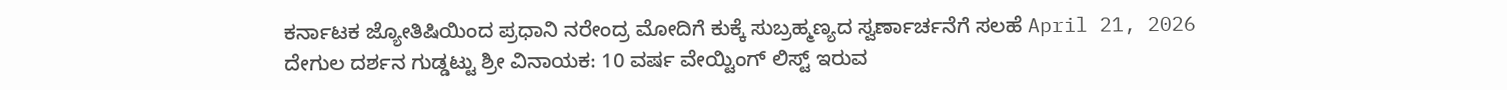ಕರ್ನಾಟಕ ಜ್ಯೋತಿಷಿಯಿಂದ ಪ್ರಧಾನಿ ನರೇಂದ್ರ ಮೋದಿಗೆ ಕುಕ್ಕೆ ಸುಬ್ರಹ್ಮಣ್ಯದ ಸ್ವರ್ಣಾರ್ಚನೆಗೆ ಸಲಹೆ April 21, 2026
ದೇಗುಲ ದರ್ಶನ ಗುಡ್ಡಟ್ಟು ಶ್ರೀ ವಿನಾಯಕ: 10 ವರ್ಷ ವೇಯ್ಟಿಂಗ್ ಲಿಸ್ಟ್ ಇರುವ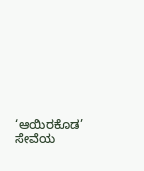‘ಆಯಿರಕೊಡ’ ಸೇವೆಯ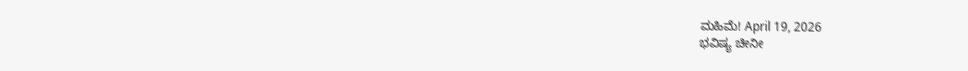ಮಹಿಮೆ! April 19, 2026
ಭವಿಷ್ಯ ಚೀನೀ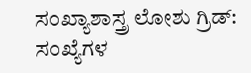ಸಂಖ್ಯಾಶಾಸ್ತ್ರ ಲೋಶು ಗ್ರಿಡ್: ಸಂಖ್ಯೆಗಳ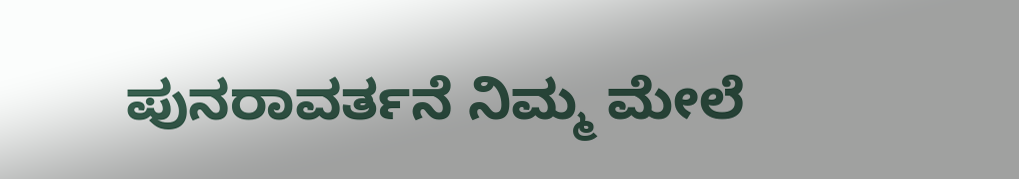ಪುನರಾವರ್ತನೆ ನಿಮ್ಮ ಮೇಲೆ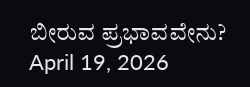ಬೀರುವ ಪ್ರಭಾವವೇನು? April 19, 2026